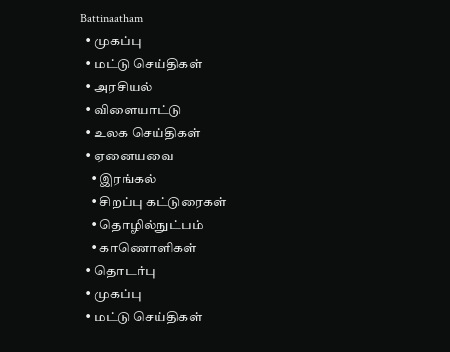Battinaatham
  • முகப்பு
  • மட்டு செய்திகள்
  • அரசியல்
  • விளையாட்டு
  • உலக செய்திகள்
  • ஏனையவை
    • இரங்கல்
    • சிறப்பு கட்டுரைகள்
    • தொழில்நுட்பம்
    • காணொளிகள்
  • தொடர்பு
  • முகப்பு
  • மட்டு செய்திகள்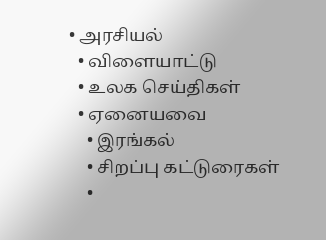• அரசியல்
  • விளையாட்டு
  • உலக செய்திகள்
  • ஏனையவை
    • இரங்கல்
    • சிறப்பு கட்டுரைகள்
    •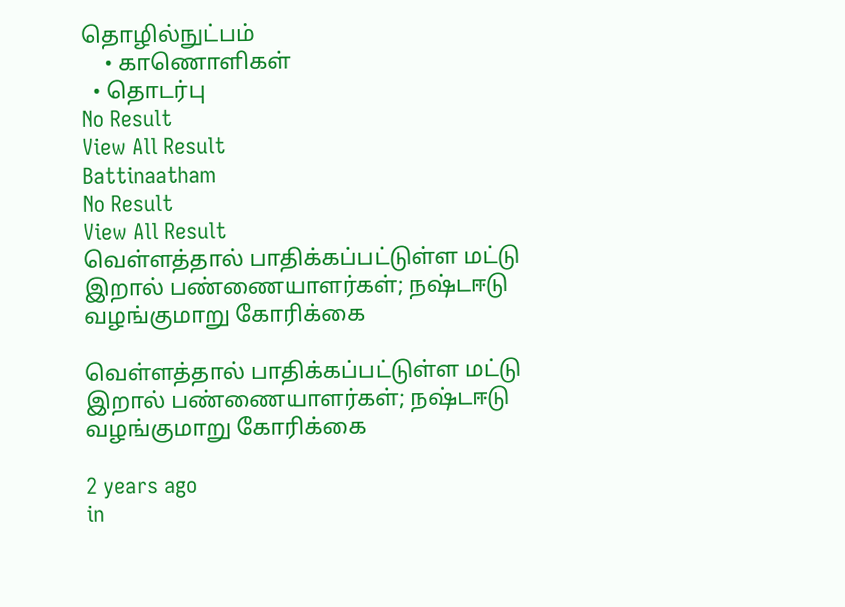தொழில்நுட்பம்
    • காணொளிகள்
  • தொடர்பு
No Result
View All Result
Battinaatham
No Result
View All Result
வெள்ளத்தால் பாதிக்கப்பட்டுள்ள மட்டு இறால் பண்ணையாளர்கள்; நஷ்டஈடு வழங்குமாறு கோரிக்கை

வெள்ளத்தால் பாதிக்கப்பட்டுள்ள மட்டு இறால் பண்ணையாளர்கள்; நஷ்டஈடு வழங்குமாறு கோரிக்கை

2 years ago
in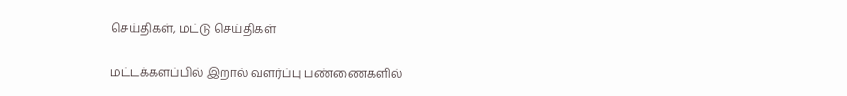செய்திகள், மட்டு செய்திகள்

மட்டக்களப்பில் இறால் வளர்ப்பு பண்ணைகளில்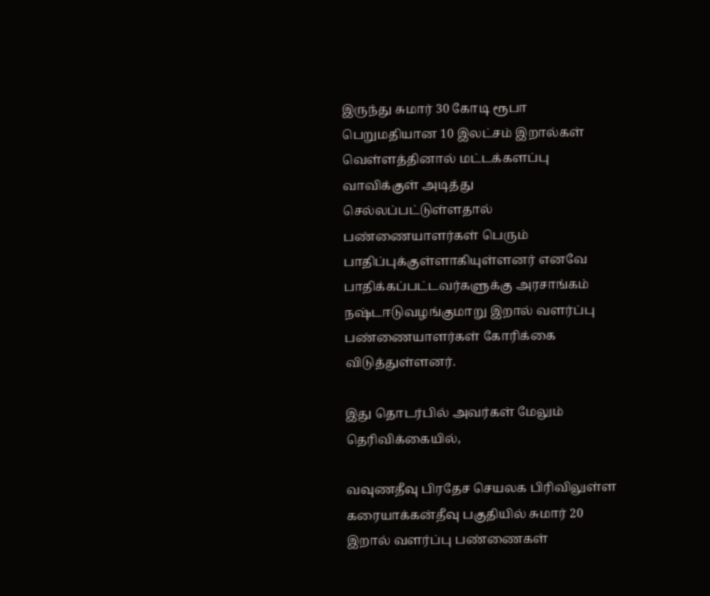இருந்து சுமார் 30 கோடி ரூபா பெறுமதியான 10 இலட்சம் இறால்கள் வெள்ளத்தினால் மட்டக்களப்பு வாவிக்குள் அடித்து செல்லப்பட்டுள்ளதால் பண்ணையாளர்கள் பெரும் பாதிப்புக்குள்ளாகியுள்ளனர் எனவே பாதிக்கப்பட்டவர்களுக்கு அரசாங்கம் நஷ்டஈடுவழங்குமாறு இறால் வளர்ப்பு பண்ணையாளர்கள் கோரிக்கை விடுத்துள்ளனர்.

இது தொடர்பில் அவர்கள் மேலும் தெரிவிக்கையில்,

வவுணதீவு பிரதேச செயலக பிரிவிலுள்ள கரையாக்கன்தீவு பகுதியில் சுமார் 20 இறால் வளர்ப்பு பண்ணைகள்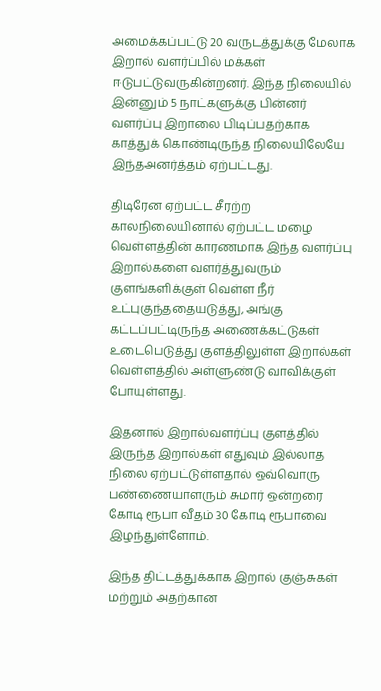அமைக்கப்பட்டு 20 வருடத்துக்கு மேலாக இறால் வளர்ப்பில் மக்கள் ஈடுபட்டுவருகின்றனர். இந்த நிலையில் இன்னும் 5 நாட்களுக்கு பின்னர் வளர்ப்பு இறாலை பிடிப்பதற்காக காத்துக் கொண்டிருந்த நிலையிலேயே இந்தஅனர்த்தம் ஏற்பட்டது.

திடிரேன ஏற்பட்ட சீரற்ற காலநிலையினால் ஏற்பட்ட மழை வெள்ளத்தின் காரணமாக இந்த வளர்ப்பு இறால்களை வளர்த்துவரும் குளங்களிக்குள் வெள்ள நீர் உட்புகுந்ததையடுத்து, அங்கு கட்டப்பட்டிருந்த அணைக்கட்டுகள் உடைபெடுத்து குளத்திலுள்ள இறால்கள் வெள்ளத்தில் அள்ளுண்டு வாவிக்குள் போயுள்ளது.

இதனால் இறால்வளர்ப்பு குளத்தில் இருந்த இறால்கள் எதுவும் இல்லாத நிலை ஏற்பட்டுள்ளதால் ஒவ்வொரு பண்ணையாளரும் சுமார் ஒன்றரை கோடி ரூபா வீதம் 30 கோடி ரூபாவை இழந்துள்ளோம்.

இந்த திட்டத்துக்காக இறால் குஞ்சுகள் மற்றும் அதற்கான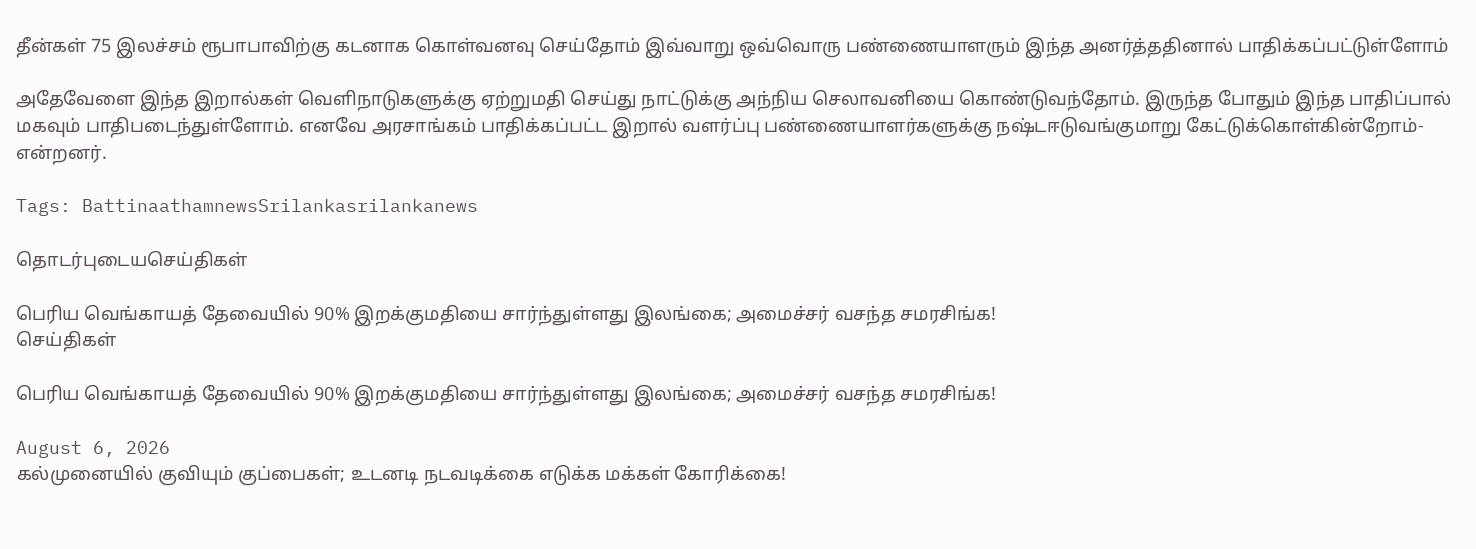தீன்கள் 75 இலச்சம் ரூபாபாவிற்கு கடனாக கொள்வனவு செய்தோம் இவ்வாறு ஒவ்வொரு பண்ணையாளரும் இந்த அனர்த்ததினால் பாதிக்கப்பட்டுள்ளோம்

அதேவேளை இந்த இறால்கள் வெளிநாடுகளுக்கு ஏற்றுமதி செய்து நாட்டுக்கு அந்நிய செலாவனியை கொண்டுவந்தோம். இருந்த போதும் இந்த பாதிப்பால் மகவும் பாதிபடைந்துள்ளோம். எனவே அரசாங்கம் பாதிக்கப்பட்ட இறால் வளர்ப்பு பண்ணையாளர்களுக்கு நஷ்டஈடுவங்குமாறு கேட்டுக்கொள்கின்றோம்- என்றனர்.

Tags: BattinaathamnewsSrilankasrilankanews

தொடர்புடையசெய்திகள்

பெரிய வெங்காயத் தேவையில் 90% இறக்குமதியை சார்ந்துள்ளது இலங்கை; அமைச்சர் வசந்த சமரசிங்க!
செய்திகள்

பெரிய வெங்காயத் தேவையில் 90% இறக்குமதியை சார்ந்துள்ளது இலங்கை; அமைச்சர் வசந்த சமரசிங்க!

August 6, 2026
கல்முனையில் குவியும் குப்பைகள்; உடனடி நடவடிக்கை எடுக்க மக்கள் கோரிக்கை!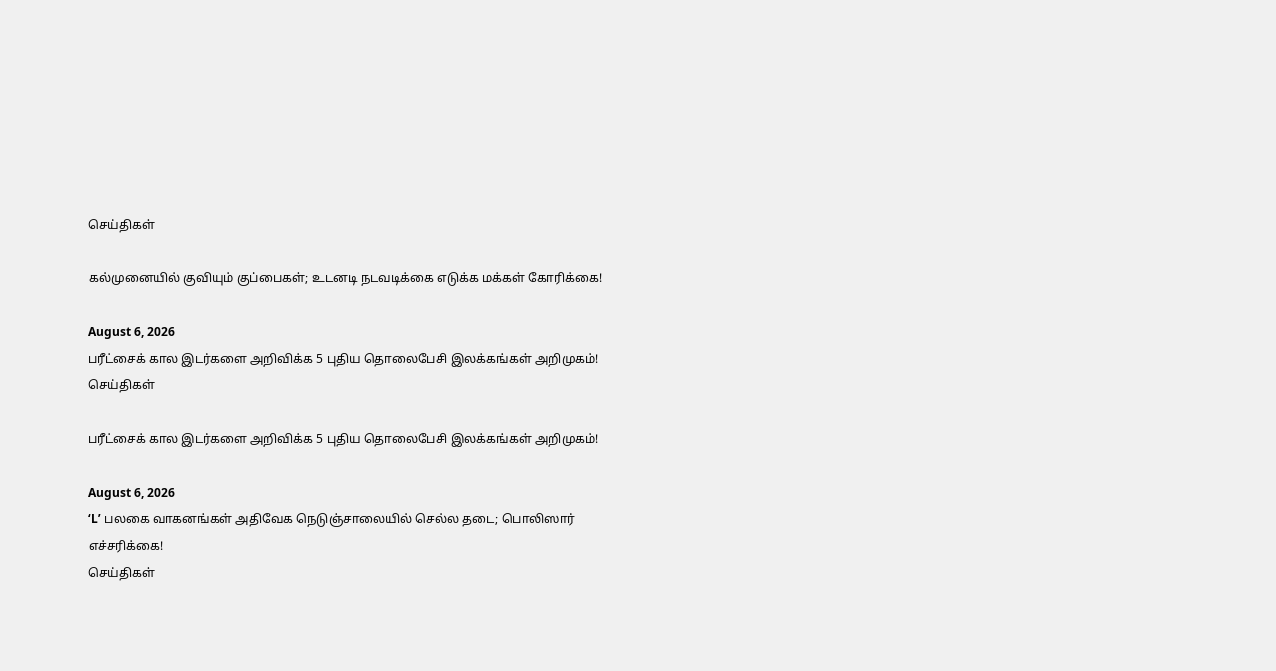செய்திகள்

கல்முனையில் குவியும் குப்பைகள்; உடனடி நடவடிக்கை எடுக்க மக்கள் கோரிக்கை!

August 6, 2026
பரீட்சைக் கால இடர்களை அறிவிக்க 5 புதிய தொலைபேசி இலக்கங்கள் அறிமுகம்!
செய்திகள்

பரீட்சைக் கால இடர்களை அறிவிக்க 5 புதிய தொலைபேசி இலக்கங்கள் அறிமுகம்!

August 6, 2026
‘L’ பலகை வாகனங்கள் அதிவேக நெடுஞ்சாலையில் செல்ல தடை; பொலிஸார்  எச்சரிக்கை!
செய்திகள்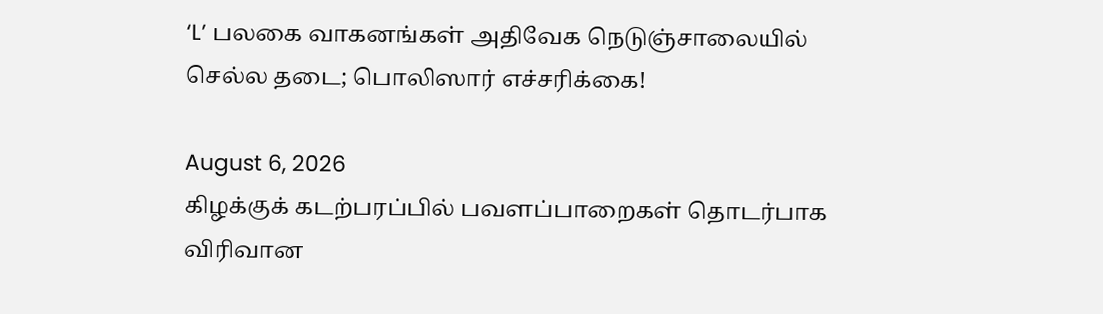‘L’ பலகை வாகனங்கள் அதிவேக நெடுஞ்சாலையில் செல்ல தடை; பொலிஸார் எச்சரிக்கை!

August 6, 2026
கிழக்குக் கடற்பரப்பில் பவளப்பாறைகள் தொடர்பாக விரிவான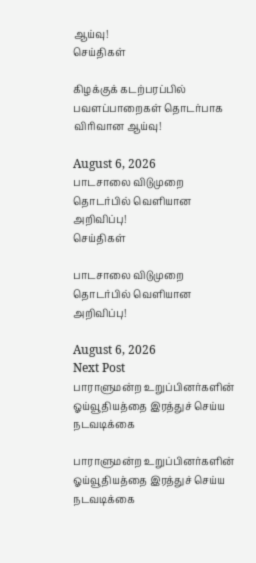ஆய்வு!
செய்திகள்

கிழக்குக் கடற்பரப்பில் பவளப்பாறைகள் தொடர்பாக விரிவான ஆய்வு!

August 6, 2026
பாடசாலை விடுமுறை தொடர்பில் வௌியான அறிவிப்பு!
செய்திகள்

பாடசாலை விடுமுறை தொடர்பில் வௌியான அறிவிப்பு!

August 6, 2026
Next Post
பாராளுமன்ற உறுப்பினர்களின் ஓய்வூதியத்தை இரத்துச் செய்ய நடவடிக்கை

பாராளுமன்ற உறுப்பினர்களின் ஓய்வூதியத்தை இரத்துச் செய்ய நடவடிக்கை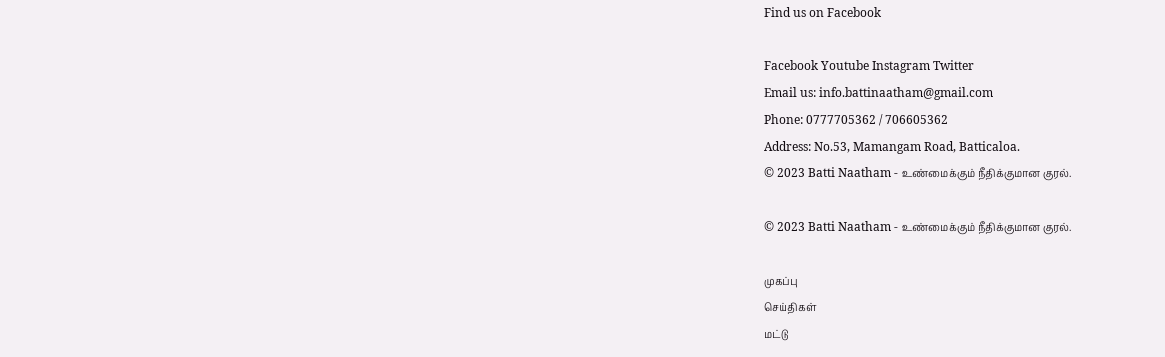Find us on Facebook

Facebook Youtube Instagram Twitter
Email us: info.battinaatham@gmail.com
Phone: 0777705362 / 706605362
Address: No.53, Mamangam Road, Batticaloa.
© 2023 Batti Naatham - உண்மைக்கும் நீதிக்குமான குரல்.

© 2023 Batti Naatham - உண்மைக்கும் நீதிக்குமான குரல்.

முகப்பு
செய்திகள்
மட்டு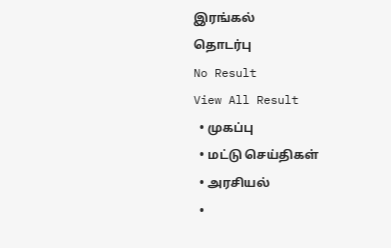இரங்கல்
தொடர்பு
No Result
View All Result
  • முகப்பு
  • மட்டு செய்திகள்
  • அரசியல்
  •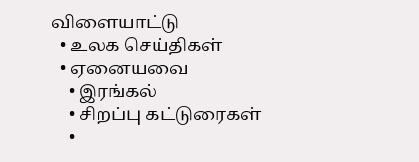விளையாட்டு
  • உலக செய்திகள்
  • ஏனையவை
    • இரங்கல்
    • சிறப்பு கட்டுரைகள்
    •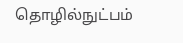தொழில்நுட்பம்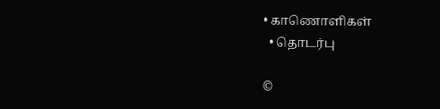• காணொளிகள்
  • தொடர்பு

©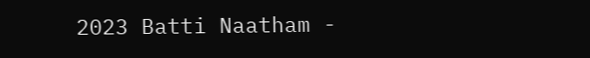2023 Batti Naatham -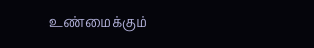உண்மைக்கும்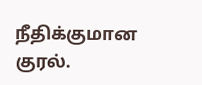நீதிக்குமான குரல்.